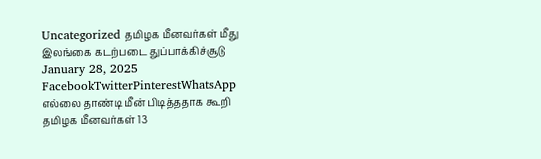Uncategorized தமிழக மீனவர்கள் மீது இலங்கை கடற்படை துப்பாக்கிச்சூடு January 28, 2025 FacebookTwitterPinterestWhatsApp எல்லை தாண்டி மீன் பிடித்ததாக கூறி தமிழக மீனவர்கள் 13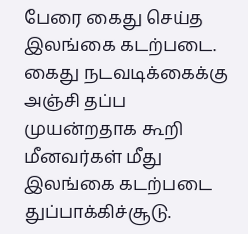பேரை கைது செய்த இலங்கை கடற்படை. கைது நடவடிக்கைக்கு அஞ்சி தப்ப முயன்றதாக கூறி மீனவர்கள் மீது இலங்கை கடற்படை துப்பாக்கிச்சூடு.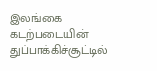இலங்கை கடற்படையின் துப்பாக்கிச்சூட்டில்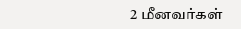2 மீனவர்கள்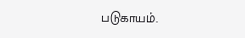படுகாயம்.